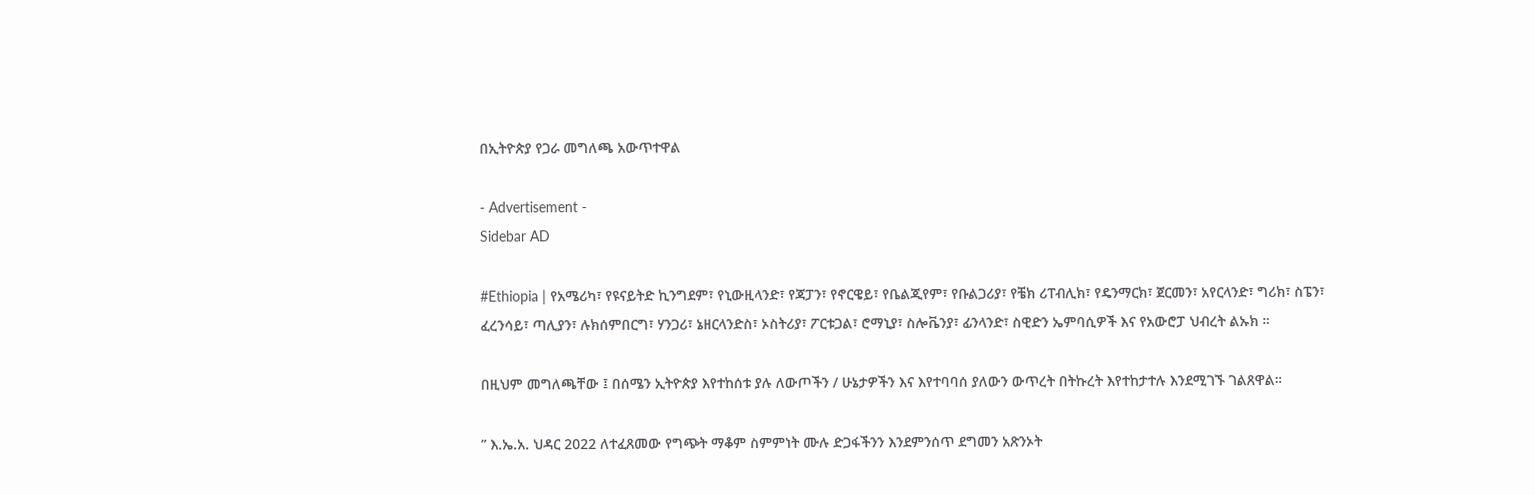በኢትዮጵያ የጋራ መግለጫ አውጥተዋል

- Advertisement -
Sidebar AD

#Ethiopia | የአሜሪካ፣ የዩናይትድ ኪንግደም፣ የኒውዚላንድ፣ የጃፓን፣ የኖርዌይ፣ የቤልጂየም፣ የቡልጋሪያ፣ የቼክ ሪፐብሊክ፣ የዴንማርክ፣ ጀርመን፣ አየርላንድ፣ ግሪክ፣ ስፔን፣ ፈረንሳይ፣ ጣሊያን፣ ሉክሰምበርግ፣ ሃንጋሪ፣ ኔዘርላንድስ፣ ኦስትሪያ፣ ፖርቱጋል፣ ሮማኒያ፣ ስሎቬንያ፣ ፊንላንድ፣ ስዊድን ኤምባሲዎች እና የአውሮፓ ህብረት ልኡክ ።

በዚህም መግለጫቸው ፤ በሰሜን ኢትዮጵያ እየተከሰቱ ያሉ ለውጦችን / ሁኔታዎችን እና እየተባባሰ ያለውን ውጥረት በትኩረት እየተከታተሉ እንደሚገኙ ገልጸዋል።

” እ.ኤ.አ. ህዳር 2022 ለተፈጸመው የግጭት ማቆም ስምምነት ሙሉ ድጋፋችንን እንደምንሰጥ ደግመን አጽንኦት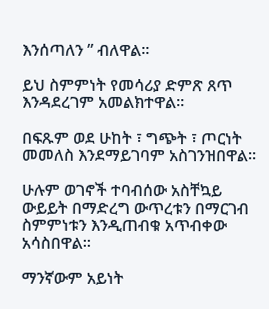እንሰጣለን ” ብለዋል።

ይህ ስምምነት የመሳሪያ ድምጽ ጸጥ እንዳደረገም አመልክተዋል።

በፍጹም ወደ ሁከት ፣ ግጭት ፣ ጦርነት መመለስ እንደማይገባም አስገንዝበዋል።

ሁሉም ወገኖች ተባብሰው አስቸኳይ ውይይት በማድረግ ውጥረቱን በማርገብ ስምምነቱን እንዲጠብቁ አጥብቀው አሳስበዋል።

ማንኛውም አይነት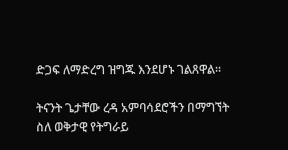ድጋፍ ለማድረግ ዝግጁ እንደሆኑ ገልጸዋል።

ትናንት ጌታቸው ረዳ አምባሳደሮችን በማግኘት ስለ ወቅታዊ የትግራይ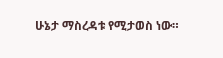ሁኔታ ማስረዳቱ የሚታወስ ነው።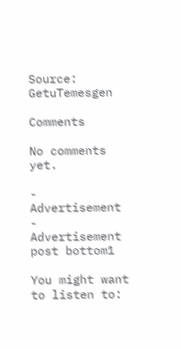Source: GetuTemesgen

Comments

No comments yet.

- Advertisement -
Advertisement post bottom1

You might want to listen to: